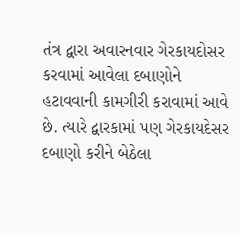તંત્ર દ્વારા અવારનવાર ગેરકાયદોસર કરવામાં આવેલા દબાણોને હટાવવાની કામગીરી કરાવામાં આવે છે. ત્યારે દ્વારકામાં પણ ગેરકાયદેસર દબાણો કરીને બેઠેલા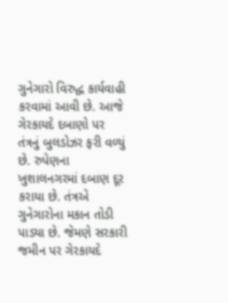ગુનેગારો વિરુદ્ધ કાર્યવાહી કરવામાં આવી છે. આજે ગેરકાયદે દબાણો પર તંત્રનું બુલડોઝર ફરી વળ્યું છે. રુપેણના ખુશાલનગરમાં દબાણ દૂર કરાયા છે. તંત્રએ ગુનેગારોના મકાન તોડી પાડ્યા છે. જેમણે સરકારી જમીન પર ગેરકાયદે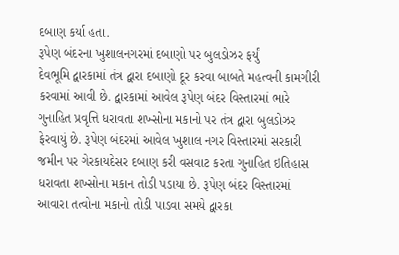દબાણ કર્યા હતા.
રૂપેણ બંદરના ખુશાલનગરમાં દબાણો પર બુલડોઝર ફર્યું
દેવભૂમિ દ્વારકામાં તંત્ર દ્વારા દબાણો દૂર કરવા બાબતે મહત્વની કામગીરી કરવામાં આવી છે. દ્વારકામાં આવેલ રૂપેણ બંદર વિસ્તારમાં ભારે ગુનાહિત પ્રવૃત્તિ ધરાવતા શખ્સોના મકાનો પર તંત્ર દ્વારા બુલડોઝર ફેરવાયું છે. રૂપેણ બંદરમાં આવેલ ખુશાલ નગર વિસ્તારમાં સરકારી જમીન પર ગેરકાયદેસર દબાણ કરી વસવાટ કરતા ગુનાહિત ઇતિહાસ ધરાવતા શખ્સોના મકાન તોડી પડાયા છે. રૂપેણ બંદર વિસ્તારમાં આવારા તત્વોના મકાનો તોડી પાડવા સમયે દ્વારકા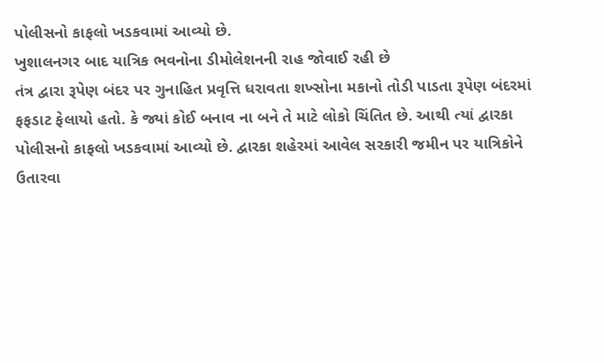પોલીસનો કાફલો ખડકવામાં આવ્યો છે.
ખુશાલનગર બાદ યાત્રિક ભવનોના ડીમોલેશનની રાહ જોવાઈ રહી છે
તંત્ર દ્વારા રૂપેણ બંદર પર ગુનાહિત પ્રવૃત્તિ ધરાવતા શખ્સોના મકાનો તોડી પાડતા રૂપેણ બંદરમાં ફફડાટ ફેલાયો હતો. કે જ્યાં કોઈ બનાવ ના બને તે માટે લોકો ચિંતિત છે. આથી ત્યાં દ્વારકા પોલીસનો કાફલો ખડકવામાં આવ્યો છે. દ્વારકા શહેરમાં આવેલ સરકારી જમીન પર યાત્રિકોને ઉતારવા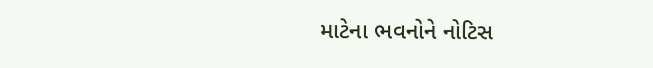માટેના ભવનોને નોટિસ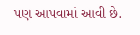પણ આપવામાં આવી છે.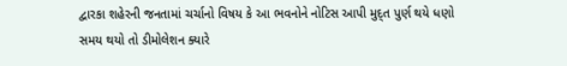દ્વારકા શહેરની જનતામાં ચર્ચાનો વિષય કે આ ભવનોને નોટિસ આપી મુદ્ત પુર્ણ થયે ધણો સમય થયો તો ડીમોલેશન ક્યારે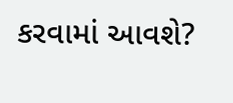કરવામાં આવશે?